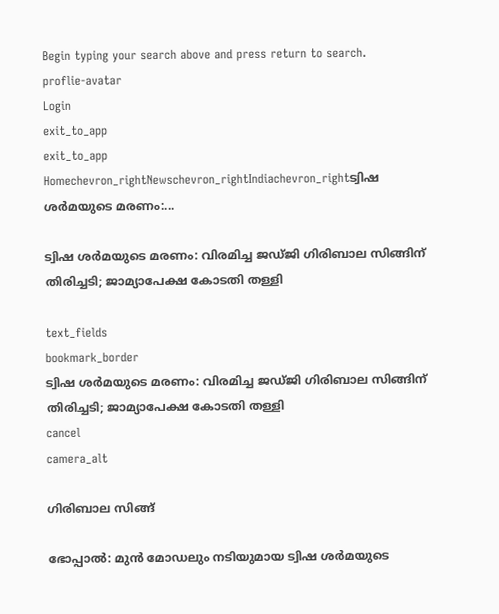Begin typing your search above and press return to search.
proflie-avatar
Login
exit_to_app
exit_to_app
Homechevron_rightNewschevron_rightIndiachevron_rightട്വിഷ ശർമയുടെ മരണം:...

ട്വിഷ ശർമയുടെ മരണം: വിരമിച്ച ജഡ്ജി ഗിരിബാല സിങ്ങിന് തിരിച്ചടി; ജാമ്യാപേക്ഷ കോടതി തള്ളി

text_fields
bookmark_border
ട്വിഷ ശർമയുടെ മരണം: വിരമിച്ച ജഡ്ജി ഗിരിബാല സിങ്ങിന് തിരിച്ചടി; ജാമ്യാപേക്ഷ കോടതി തള്ളി
cancel
camera_alt

ഗിരിബാല സിങ്ങ്

ഭോപ്പാൽ: മുൻ മോഡലും നടിയുമായ ട്വിഷ ശർമയുടെ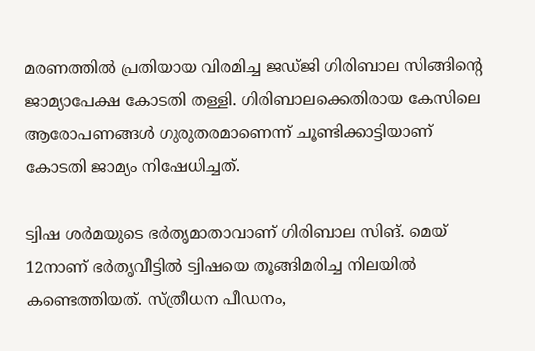മരണത്തിൽ പ്രതിയായ വിരമിച്ച ജഡ്ജി ഗിരിബാല സിങ്ങിന്റെ ജാമ്യാപേക്ഷ കോടതി തള്ളി. ഗിരിബാലക്കെതിരായ കേസിലെ ആരോപണങ്ങൾ ഗുരുതരമാണെന്ന് ചൂണ്ടിക്കാട്ടിയാണ് കോടതി ജാമ്യം നിഷേധിച്ചത്.

ട്വിഷ ശർമയുടെ ഭർതൃമാതാവാണ് ഗിരിബാല സിങ്. മെയ് 12നാണ് ഭർതൃവീട്ടിൽ ട്വിഷയെ തൂങ്ങിമരിച്ച നിലയിൽ കണ്ടെത്തിയത്. സ്ത്രീധന പീഡനം,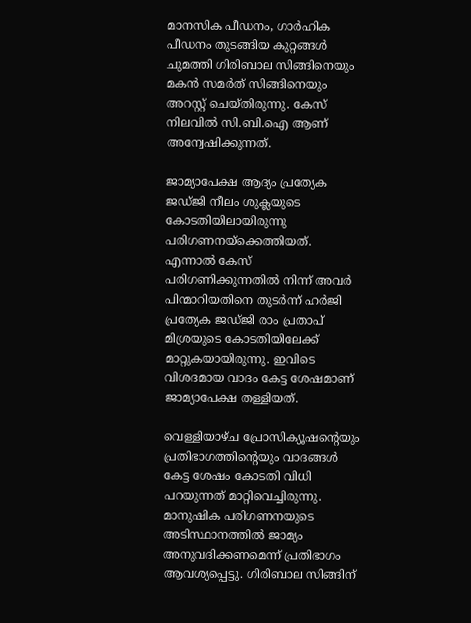മാനസിക പീഡനം, ഗാർഹിക പീഡനം തുടങ്ങിയ കുറ്റങ്ങൾ ചുമത്തി ഗിരിബാല സിങ്ങിനെയും മകൻ സമർത് സിങ്ങിനെയും അറസ്റ്റ് ചെയ്തിരുന്നു. കേസ് നിലവിൽ സി.ബി.ഐ ആണ് അന്വേഷിക്കുന്നത്.

ജാമ്യാപേക്ഷ ആദ്യം പ്രത്യേക ജഡ്ജി നീലം ശുക്ലയുടെ കോടതിയിലായിരുന്നു പരിഗണനയ്ക്കെത്തിയത്. എന്നാൽ കേസ് പരിഗണിക്കുന്നതിൽ നിന്ന് അവർ പിന്മാറിയതിനെ തുടർന്ന് ഹർജി പ്രത്യേക ജഡ്ജി രാം പ്രതാപ് മിശ്രയുടെ കോടതിയിലേക്ക് മാറ്റുകയായിരുന്നു. ഇവിടെ വിശദമായ വാദം കേട്ട ശേഷമാണ് ജാമ്യാപേക്ഷ തള്ളിയത്.

വെള്ളിയാഴ്ച പ്രോസിക്യൂഷന്റെയും പ്രതിഭാഗത്തിന്റെയും വാദങ്ങൾ കേട്ട ശേഷം കോടതി വിധി പറയുന്നത് മാറ്റിവെച്ചിരുന്നു. മാനുഷിക പരിഗണനയുടെ അടിസ്ഥാനത്തിൽ ജാമ്യം അനുവദിക്കണമെന്ന് പ്രതിഭാഗം ആവശ്യപ്പെട്ടു. ഗിരിബാല സിങ്ങിന്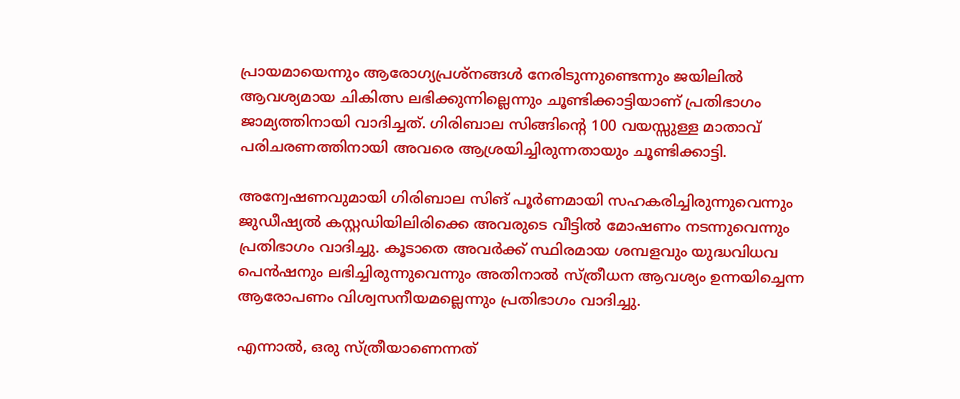പ്രായമായെന്നും ആരോഗ്യപ്രശ്നങ്ങൾ നേരിടുന്നുണ്ടെന്നും ജയിലിൽ ആവശ്യമായ ചികിത്സ ലഭിക്കുന്നില്ലെന്നും ചൂണ്ടിക്കാട്ടിയാണ് പ്രതിഭാഗം ജാമ്യത്തിനായി വാദിച്ചത്. ഗിരിബാല സിങ്ങിന്റെ 100 വയസ്സുള്ള മാതാവ് പരിചരണത്തിനായി അവരെ ആശ്രയിച്ചിരുന്നതായും ചൂണ്ടിക്കാട്ടി.

അന്വേഷണവുമായി ഗിരിബാല സിങ് പൂർണമായി സഹകരിച്ചിരുന്നുവെന്നും ജുഡീഷ്യൽ കസ്റ്റഡിയിലിരിക്കെ അവരുടെ വീട്ടിൽ മോഷണം നടന്നുവെന്നും പ്രതിഭാഗം വാദിച്ചു. കൂടാതെ അവർക്ക് സ്ഥിരമായ ശമ്പളവും യുദ്ധവിധവ പെൻഷനും ലഭിച്ചിരുന്നുവെന്നും അതിനാൽ സ്ത്രീധന ആവശ്യം ഉന്നയിച്ചെന്ന ആരോപണം വിശ്വസനീയമല്ലെന്നും പ്രതിഭാഗം വാദിച്ചു.

എന്നാൽ, ഒരു സ്ത്രീയാണെന്നത്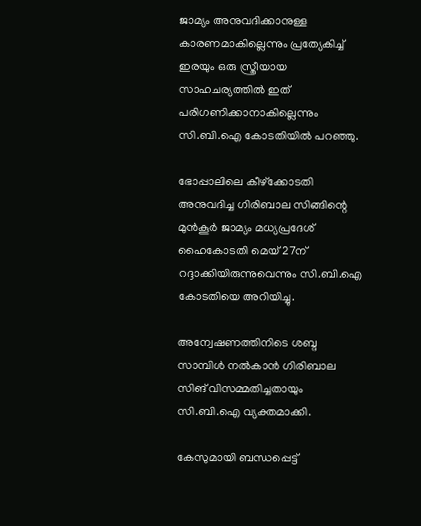ജാമ്യം അനുവദിക്കാനുള്ള കാരണമാകില്ലെന്നും പ്രത്യേകിച്ച് ഇരയും ഒരു സ്ത്രീയായ സാഹചര്യത്തിൽ ഇത് പരിഗണിക്കാനാകില്ലെന്നും സി.ബി.ഐ കോടതിയിൽ പറഞ്ഞു.

ഭോപ്പാലിലെ കീഴ്‌ക്കോടതി അനുവദിച്ച ഗിരിബാല സിങ്ങിന്റെ മുൻകൂർ ജാമ്യം മധ്യപ്രദേശ് ഹൈകോടതി മെയ് 27ന് റദ്ദാക്കിയിരുന്നുവെന്നും സി.ബി.ഐ കോടതിയെ അറിയിച്ചു.

അന്വേഷണത്തിനിടെ ശബ്ദ സാമ്പിൾ നൽകാൻ ഗിരിബാല സിങ് വിസമ്മതിച്ചതായും സി.ബി.ഐ വ്യക്തമാക്കി.

കേസുമായി ബന്ധപ്പെട്ട്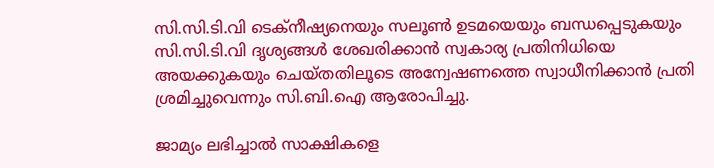സി.സി.ടി.വി ടെക്‌നീഷ്യനെയും സലൂൺ ഉടമയെയും ബന്ധപ്പെടുകയും സി.സി.ടി.വി ദൃശ്യങ്ങൾ ശേഖരിക്കാൻ സ്വകാര്യ പ്രതിനിധിയെ അയക്കുകയും ചെയ്തതിലൂടെ അന്വേഷണത്തെ സ്വാധീനിക്കാൻ പ്രതി ശ്രമിച്ചുവെന്നും സി.ബി.ഐ ആരോപിച്ചു.

ജാമ്യം ലഭിച്ചാൽ സാക്ഷികളെ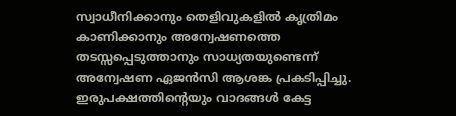സ്വാധീനിക്കാനും തെളിവുകളിൽ കൃത്രിമം കാണിക്കാനും അന്വേഷണത്തെ തടസ്സപ്പെടുത്താനും സാധ്യതയുണ്ടെന്ന് അന്വേഷണ ഏജൻസി ആശങ്ക പ്രകടിപ്പിച്ചു. ഇരുപക്ഷത്തിന്റെയും വാദങ്ങൾ കേട്ട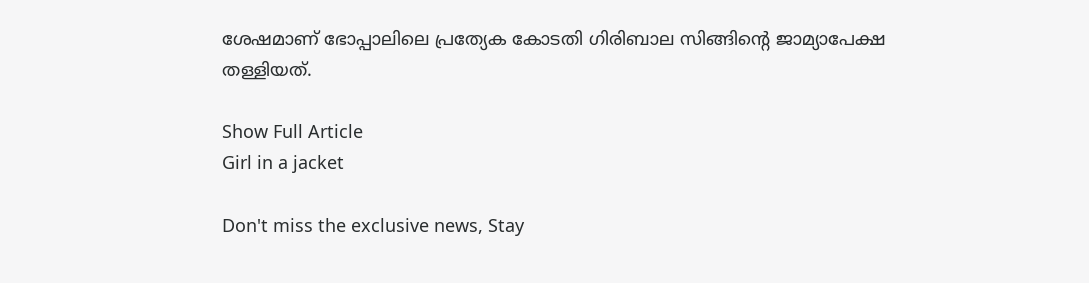ശേഷമാണ് ഭോപ്പാലിലെ പ്രത്യേക കോടതി ഗിരിബാല സിങ്ങിന്റെ ജാമ്യാപേക്ഷ തള്ളിയത്.

Show Full Article
Girl in a jacket

Don't miss the exclusive news, Stay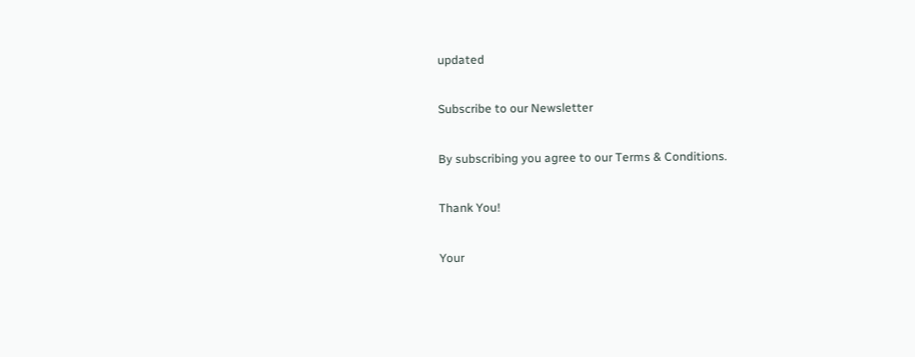updated

Subscribe to our Newsletter

By subscribing you agree to our Terms & Conditions.

Thank You!

Your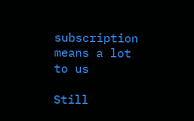subscription means a lot to us

Still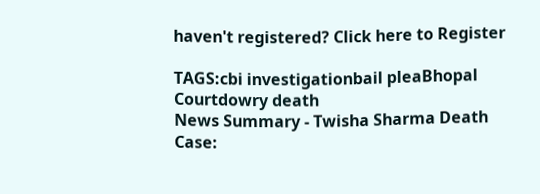haven't registered? Click here to Register

TAGS:cbi investigationbail pleaBhopal Courtdowry death
News Summary - Twisha Sharma Death Case: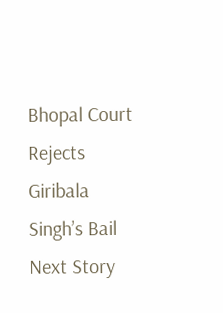Bhopal Court Rejects Giribala Singh’s Bail
Next Story